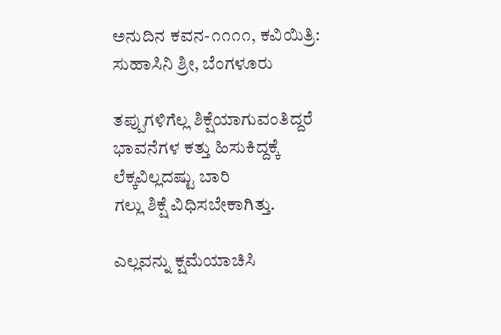ಅನುದಿನ ಕವನ-೧೧೧೧, ಕವಿಯಿತ್ರಿ: ಸುಹಾಸಿನಿ ಶ್ರೀ, ಬೆಂಗಳೂರು

ತಪ್ಪುಗಳಿಗೆಲ್ಲ ಶಿಕ್ಷೆಯಾಗುವಂತಿದ್ದರೆ
ಭಾವನೆಗಳ ಕತ್ತು ಹಿಸುಕಿದ್ದಕ್ಕೆ
ಲೆಕ್ಕವಿಲ್ಲದಷ್ಟು ಬಾರಿ
ಗಲ್ಲು ಶಿಕ್ಷೆ ವಿಧಿಸಬೇಕಾಗಿತ್ತು.

ಎಲ್ಲವನ್ನು ಕ್ಷಮೆಯಾಚಿಸಿ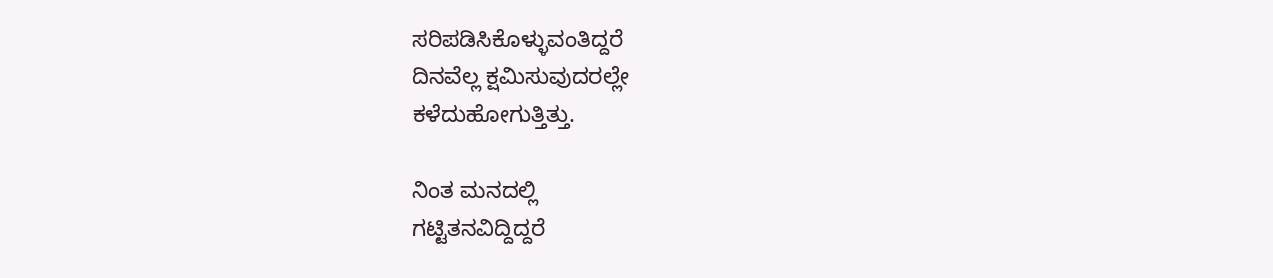ಸರಿಪಡಿಸಿಕೊಳ್ಳುವಂತಿದ್ದರೆ
ದಿನವೆಲ್ಲ ಕ್ಷಮಿಸುವುದರಲ್ಲೇ
ಕಳೆದುಹೋಗುತ್ತಿತ್ತು.

ನಿಂತ ಮನದಲ್ಲಿ
ಗಟ್ಟಿತನವಿದ್ದಿದ್ದರೆ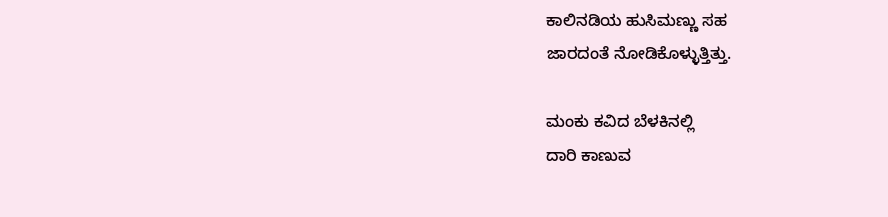ಕಾಲಿನಡಿಯ ಹುಸಿಮಣ್ಣು ಸಹ
ಜಾರದಂತೆ ನೋಡಿಕೊಳ್ಳುತ್ತಿತ್ತು.

ಮಂಕು ಕವಿದ ಬೆಳಕಿನಲ್ಲಿ
ದಾರಿ ಕಾಣುವ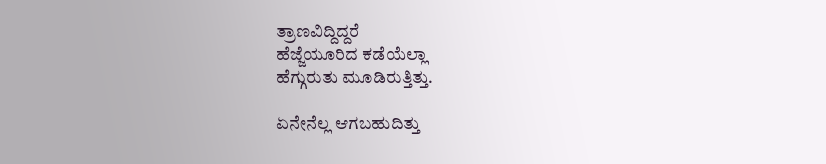ತ್ರಾಣವಿದ್ದಿದ್ದರೆ
ಹೆಜ್ಜೆಯೂರಿದ ಕಡೆಯೆಲ್ಲಾ
ಹೆಗ್ಗುರುತು ಮೂಡಿರುತ್ತಿತ್ತು.

ಏನೇನೆಲ್ಲ ಆಗಬಹುದಿತ್ತು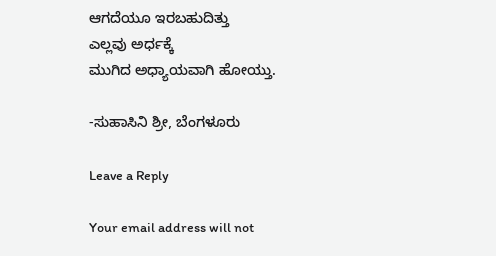ಆಗದೆಯೂ ಇರಬಹುದಿತ್ತು
ಎಲ್ಲವು ಅರ್ಧಕ್ಕೆ
ಮುಗಿದ ಅಧ್ಯಾಯವಾಗಿ ಹೋಯ್ತು.

-ಸುಹಾಸಿನಿ ಶ್ರೀ, ಬೆಂಗಳೂರು

Leave a Reply

Your email address will not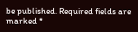be published. Required fields are marked *